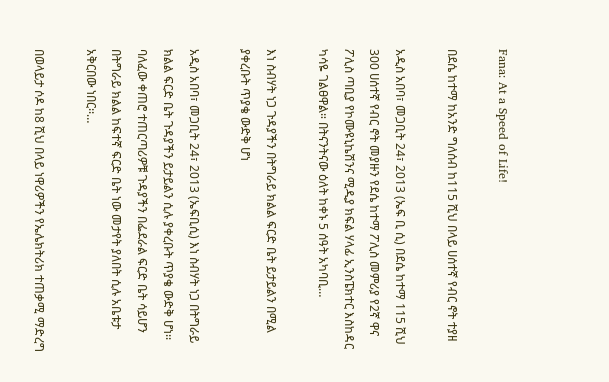Fana: At a Speed of Life!

በደሴ ከተማ ከአንድ ግለሰብ ከ115 ሺህ በላይ ሀሰተኛ የብር ኖት ተያዘ

አዲስ አበባ፣ መጋቢት 24፣ 2013 (ኤፍ ቢ ሲ) በደሴ ከተማ 115 ሺህ 300 ሀሰተኛ የብር ኖት መያዙን የደሴ ከተማ ፖሊስ መምሪያ የ2ኛ ዋና ፖሊስ ጣቢያ የኮሙዩኒኬሽንና ሚዲያ ክፍል ሃላፊ ኢንስፔክተር እስከዳር ካሳዬ ገልፀዋል። በትናንትናው ዕለት ከቀኑ 5 ሰዓት አካባቢ…

እነ ስብሃት ነጋ ጉዳያችን በትግራይ ክልል ፍርድ ቤት ይታይልን በሚል ያቀረቡት ጥያቄ ውድቅ ሆነ

አዲስ አበባ፣ መጋቢት 24፣ 2013 (ኤፍቢሲ) እነ ስብሃት ነጋ በትግራይ ክልል ፍርድ ቤት ጉዳያችን ይታይልን ሲሉ ያቀረቡት ጥያቄ ውድቅ ሆነ፡፡ ባለፈው ቀጠሮ ተጠርጣሪዎቹ ጉዳያችን በፌደራል ፍርድ ቤት ሳይሆን በትግራይ ክልል ከፍተኛ ፍርድ ቤት ነው መታየት ያለበት ሲሉ አቤቱታ አቅርበው ነበር፡፡…

በወላይታ ሶዶ ከ8 ሺህ በላይ ነዋሪዎችን የኤሌክትሪክ ተጠቃሚ ማድረግ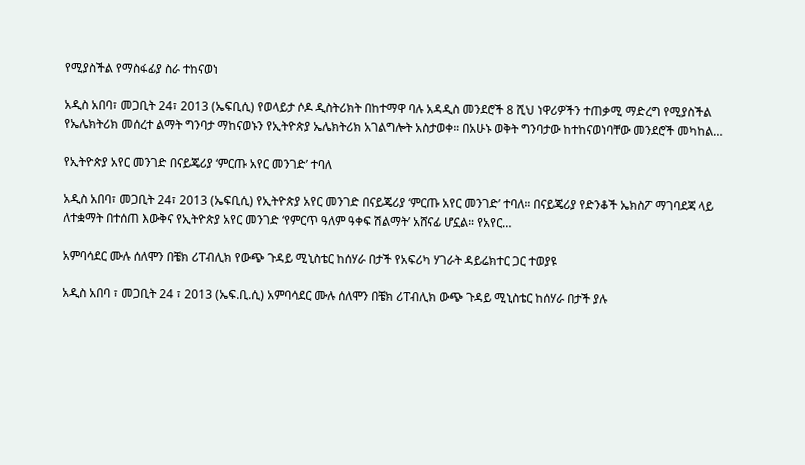የሚያስችል የማስፋፊያ ስራ ተከናወነ

አዲስ አበባ፣ መጋቢት 24፣ 2013 (ኤፍቢሲ) የወላይታ ሶዶ ዲስትሪክት በከተማዋ ባሉ አዳዲስ መንደሮች 8 ሺህ ነዋሪዎችን ተጠቃሚ ማድረግ የሚያስችል የኤሌክትሪክ መሰረተ ልማት ግንባታ ማከናወኑን የኢትዮጵያ ኤሌክትሪክ አገልግሎት አስታወቀ። በአሁኑ ወቅት ግንባታው ከተከናወነባቸው መንደሮች መካከል…

የኢትዮጵያ አየር መንገድ በናይጄሪያ ‘ምርጡ አየር መንገድ’ ተባለ

አዲስ አበባ፣ መጋቢት 24፣ 2013 (ኤፍቢሲ) የኢትዮጵያ አየር መንገድ በናይጄሪያ ‘ምርጡ አየር መንገድ’ ተባለ። በናይጄሪያ የድንቆች ኤክስፖ ማገባደጃ ላይ ለተቋማት በተሰጠ እውቅና የኢትዮጵያ አየር መንገድ ‘የምርጥ ዓለም ዓቀፍ ሽልማት’ አሸናፊ ሆኗል። የአየር…

አምባሳደር ሙሉ ሰለሞን በቼክ ሪፐብሊክ የውጭ ጉዳይ ሚኒስቴር ከሰሃራ በታች የአፍሪካ ሃገራት ዳይሬክተር ጋር ተወያዩ

አዲስ አበባ ፣ መጋቢት 24 ፣ 2013 (ኤፍ.ቢ.ሲ) አምባሳደር ሙሉ ሰለሞን በቼክ ሪፐብሊክ ውጭ ጉዳይ ሚኒስቴር ከሰሃራ በታች ያሉ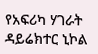የአፍሪካ ሃገራት ዳይሬክተር ኒኮል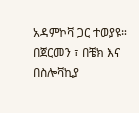አዳምኮቫ ጋር ተወያዩ። በጀርመን ፣ በቼክ እና በስሎቫኪያ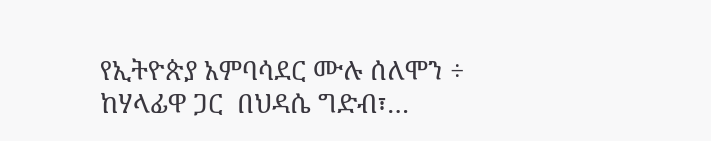የኢትዮጵያ አምባሳደር ሙሉ ሰለሞን ÷ ከሃላፊዋ ጋር  በህዳሴ ግድብ፣…